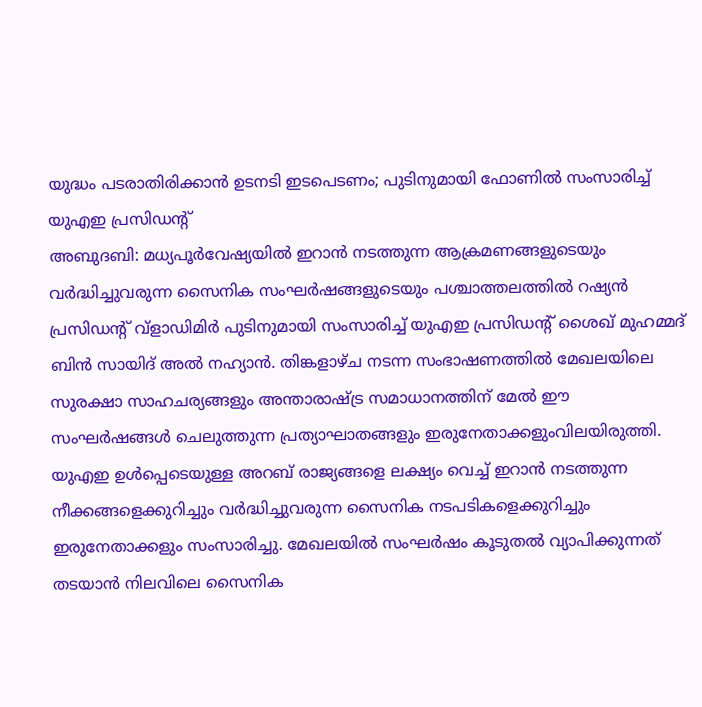യുദ്ധം പടരാതിരിക്കാൻ ഉടനടി ഇടപെടണം; പുടിനുമായി ഫോണിൽ സംസാരിച്ച് യുഎഇ പ്രസിഡന്റ്
അബുദബി: മധ്യപൂർവേഷ്യയിൽ ഇറാൻ നടത്തുന്ന ആക്രമണങ്ങളുടെയും വർദ്ധിച്ചുവരുന്ന സൈനിക സംഘർഷങ്ങളുടെയും പശ്ചാത്തലത്തിൽ റഷ്യൻ പ്രസിഡന്റ് വ്ളാഡിമിർ പുടിനുമായി സംസാരിച്ച് യുഎഇ പ്രസിഡന്റ് ശൈഖ് മുഹമ്മദ് ബിൻ സായിദ് അൽ നഹ്യാൻ. തിങ്കളാഴ്ച നടന്ന സംഭാഷണത്തിൽ മേഖലയിലെ സുരക്ഷാ സാഹചര്യങ്ങളും അന്താരാഷ്ട്ര സമാധാനത്തിന് മേൽ ഈ സംഘർഷങ്ങൾ ചെലുത്തുന്ന പ്രത്യാഘാതങ്ങളും ഇരുനേതാക്കളുംവിലയിരുത്തി.
യുഎഇ ഉൾപ്പെടെയുള്ള അറബ് രാജ്യങ്ങളെ ലക്ഷ്യം വെച്ച് ഇറാൻ നടത്തുന്ന നീക്കങ്ങളെക്കുറിച്ചും വർദ്ധിച്ചുവരുന്ന സൈനിക നടപടികളെക്കുറിച്ചും ഇരുനേതാക്കളും സംസാരിച്ചു. മേഖലയിൽ സംഘർഷം കൂടുതൽ വ്യാപിക്കുന്നത് തടയാൻ നിലവിലെ സൈനിക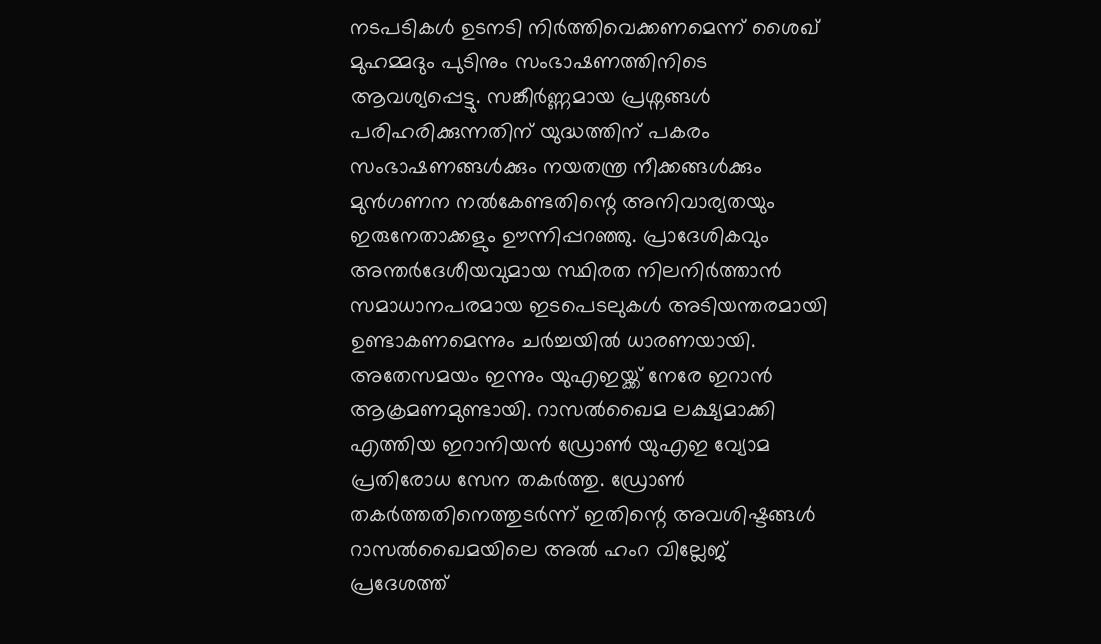നടപടികൾ ഉടനടി നിർത്തിവെക്കണമെന്ന് ശൈഖ് മുഹമ്മദും പുടിനും സംഭാഷണത്തിനിടെ ആവശ്യപ്പെട്ടു. സങ്കീർണ്ണമായ പ്രശ്നങ്ങൾ പരിഹരിക്കുന്നതിന് യുദ്ധത്തിന് പകരം സംഭാഷണങ്ങൾക്കും നയതന്ത്ര നീക്കങ്ങൾക്കും മുൻഗണന നൽകേണ്ടതിന്റെ അനിവാര്യതയും ഇരുനേതാക്കളും ഊന്നിപ്പറഞ്ഞു. പ്രാദേശികവും അന്തർദേശീയവുമായ സ്ഥിരത നിലനിർത്താൻ സമാധാനപരമായ ഇടപെടലുകൾ അടിയന്തരമായി ഉണ്ടാകണമെന്നും ചർച്ചയിൽ ധാരണയായി.
അതേസമയം ഇന്നും യുഎഇയ്ക്ക് നേരേ ഇറാൻ ആക്രമണമുണ്ടായി. റാസൽഖൈമ ലക്ഷ്യമാക്കി എത്തിയ ഇറാനിയൻ ഡ്രോൺ യുഎഇ വ്യോമ പ്രതിരോധ സേന തകർത്തു. ഡ്രോൺ തകർത്തതിനെത്തുടർന്ന് ഇതിന്റെ അവശിഷ്ടങ്ങൾ റാസൽഖൈമയിലെ അൽ ഹംറ വില്ലേജ് പ്രദേശത്ത്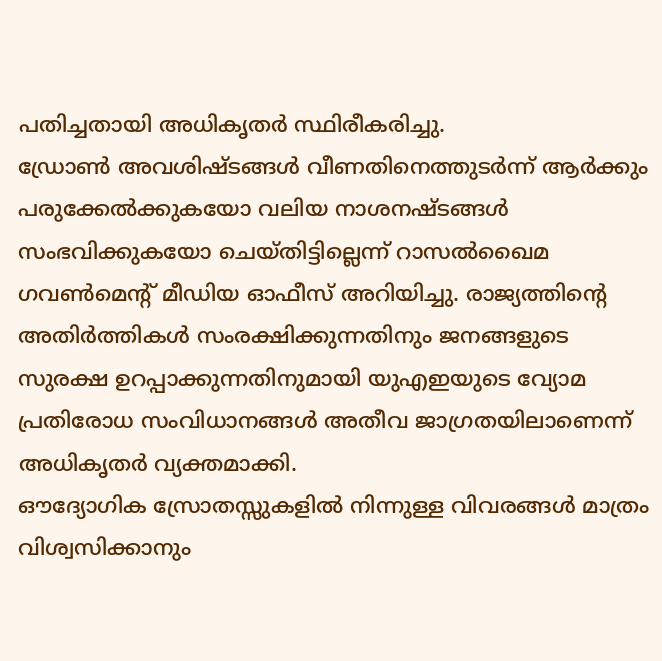പതിച്ചതായി അധികൃതർ സ്ഥിരീകരിച്ചു.
ഡ്രോൺ അവശിഷ്ടങ്ങൾ വീണതിനെത്തുടർന്ന് ആർക്കും പരുക്കേൽക്കുകയോ വലിയ നാശനഷ്ടങ്ങൾ സംഭവിക്കുകയോ ചെയ്തിട്ടില്ലെന്ന് റാസൽഖൈമ ഗവൺമെന്റ് മീഡിയ ഓഫീസ് അറിയിച്ചു. രാജ്യത്തിന്റെ അതിർത്തികൾ സംരക്ഷിക്കുന്നതിനും ജനങ്ങളുടെ സുരക്ഷ ഉറപ്പാക്കുന്നതിനുമായി യുഎഇയുടെ വ്യോമ പ്രതിരോധ സംവിധാനങ്ങൾ അതീവ ജാഗ്രതയിലാണെന്ന് അധികൃതർ വ്യക്തമാക്കി.
ഔദ്യോഗിക സ്രോതസ്സുകളിൽ നിന്നുള്ള വിവരങ്ങൾ മാത്രം വിശ്വസിക്കാനും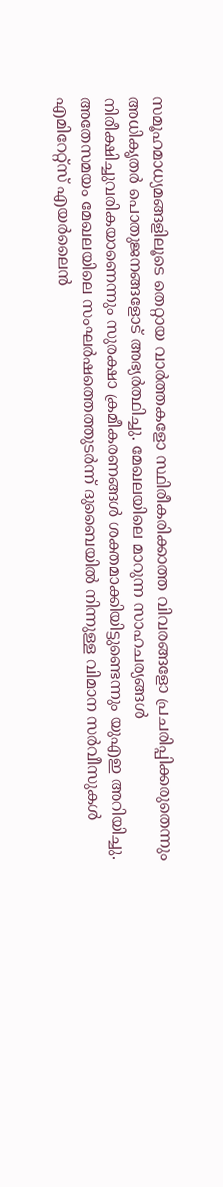സമൂഹമാധ്യമങ്ങളിലൂടെ തെറ്റായ വാർത്തകളോ സ്ഥിരീകരിക്കാത്ത വിവരങ്ങളോ പ്രചരിപ്പിക്കരുതെന്നും അധികൃതർ പൊതുജനങ്ങളോട് അഭ്യർത്ഥിച്ചു. മേഖലയിലെ മാറുന്ന സാഹചര്യങ്ങൾ നിരീക്ഷിച്ചുവരികയാണെന്നും സുരക്ഷാ ക്രമീകരണങ്ങൾ ശക്തമാക്കിയിട്ടുണ്ടെന്നും യുഎഇ അറിയിച്ചു.
അതേസമയം മേഖലയിലെ സംഘർഷത്തെത്തുടർന്ന് ദുബൈയിൽ നിന്നുള്ള വിമാന സർവീസുകൾ എമിറേറ്റ്സ് എയർലൈൻ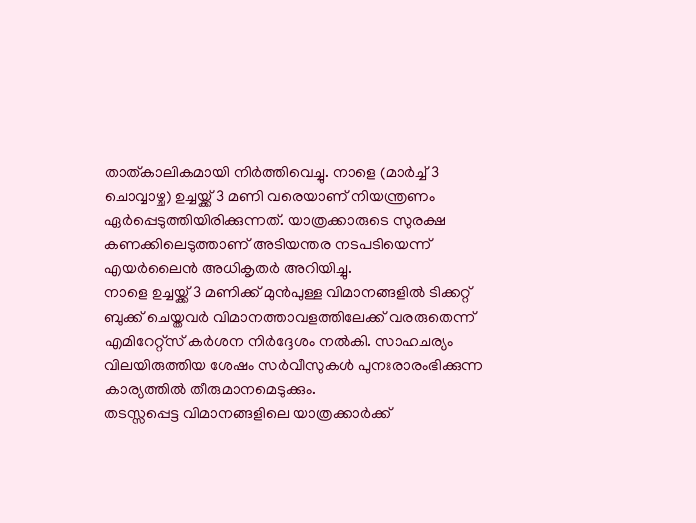താത്കാലികമായി നിർത്തിവെച്ചു. നാളെ (മാർച്ച് 3 ചൊവ്വാഴ്ച) ഉച്ചയ്ക്ക് 3 മണി വരെയാണ് നിയന്ത്രണം ഏർപ്പെടുത്തിയിരിക്കുന്നത്. യാത്രക്കാരുടെ സുരക്ഷ കണക്കിലെടുത്താണ് അടിയന്തര നടപടിയെന്ന് എയർലൈൻ അധികൃതർ അറിയിച്ചു.
നാളെ ഉച്ചയ്ക്ക് 3 മണിക്ക് മുൻപുള്ള വിമാനങ്ങളിൽ ടിക്കറ്റ് ബുക്ക് ചെയ്തവർ വിമാനത്താവളത്തിലേക്ക് വരരുതെന്ന് എമിറേറ്റ്സ് കർശന നിർദ്ദേശം നൽകി. സാഹചര്യം വിലയിരുത്തിയ ശേഷം സർവീസുകൾ പുനഃരാരംഭിക്കുന്ന കാര്യത്തിൽ തീരുമാനമെടുക്കും.
തടസ്സപ്പെട്ട വിമാനങ്ങളിലെ യാത്രക്കാർക്ക്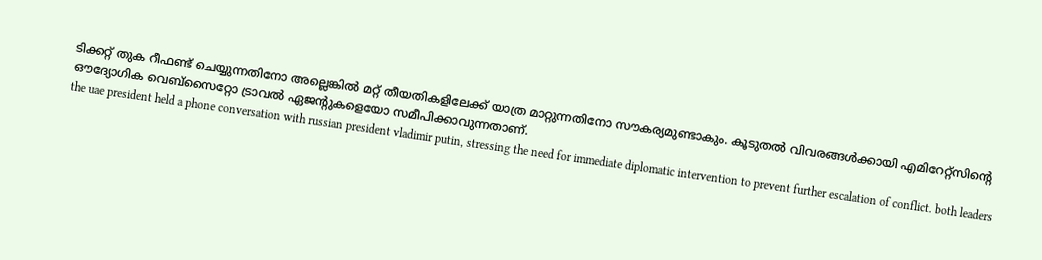ടിക്കറ്റ് തുക റീഫണ്ട് ചെയ്യുന്നതിനോ അല്ലെങ്കിൽ മറ്റ് തീയതികളിലേക്ക് യാത്ര മാറ്റുന്നതിനോ സൗകര്യമുണ്ടാകും. കൂടുതൽ വിവരങ്ങൾക്കായി എമിറേറ്റ്സിന്റെ ഔദ്യോഗിക വെബ്സൈറ്റോ ട്രാവൽ ഏജന്റുകളെയോ സമീപിക്കാവുന്നതാണ്.
the uae president held a phone conversation with russian president vladimir putin, stressing the need for immediate diplomatic intervention to prevent further escalation of conflict. both leaders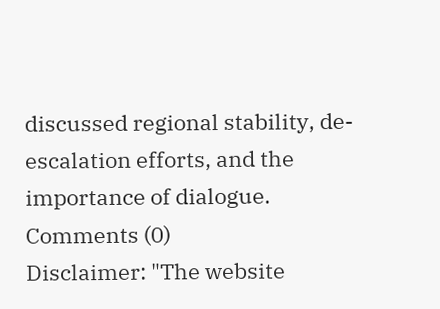discussed regional stability, de-escalation efforts, and the importance of dialogue.
Comments (0)
Disclaimer: "The website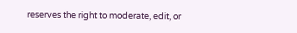reserves the right to moderate, edit, or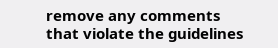remove any comments that violate the guidelines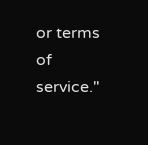or terms of service."